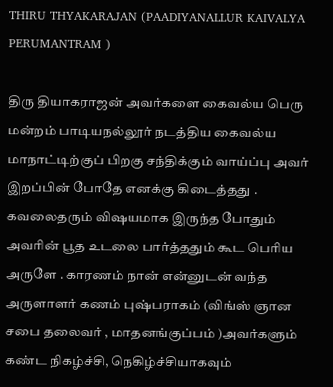THIRU THYAKARAJAN (PAADIYANALLUR KAIVALYA PERUMANTRAM )

திரு தியாகராஜன் அவர்களை கைவல்ய பெரு மன்றம் பாடியநல்லூர் நடத்திய கைவல்ய மாநாட்டிற்குப் பிறகு சந்திக்கும் வாய்ப்பு அவர் இறப்பின் போதே எனக்கு கிடைத்தது . கவலைதரும் விஷயமாக இருந்த போதும் அவரின் பூத உடலை பார்த்ததும் கூட பெரிய அருளே . காரணம் நான் என்னுடன் வந்த அருளாளர் கணம் புஷ்பராகம் (விங்ஸ் ஞான சபை தலைவர் , மாதனங்குப்பம் )அவர்களும் கண்ட நிகழ்ச்சி, நெகிழ்ச்சியாகவும்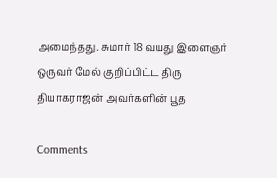அமைந்தது. சுமார் 18 வயது இளைஞர் ஒருவர் மேல் குறிப்பிட்ட திரு தியாகராஜன் அவர்களின் பூத

Comments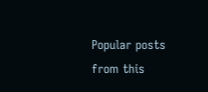Popular posts from this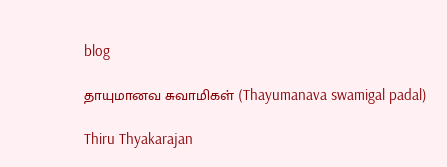blog

தாயுமானவ சுவாமிகள் (Thayumanava swamigal padal)

Thiru Thyakarajan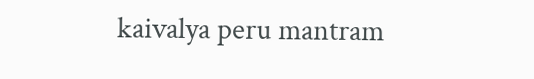kaivalya peru mantram